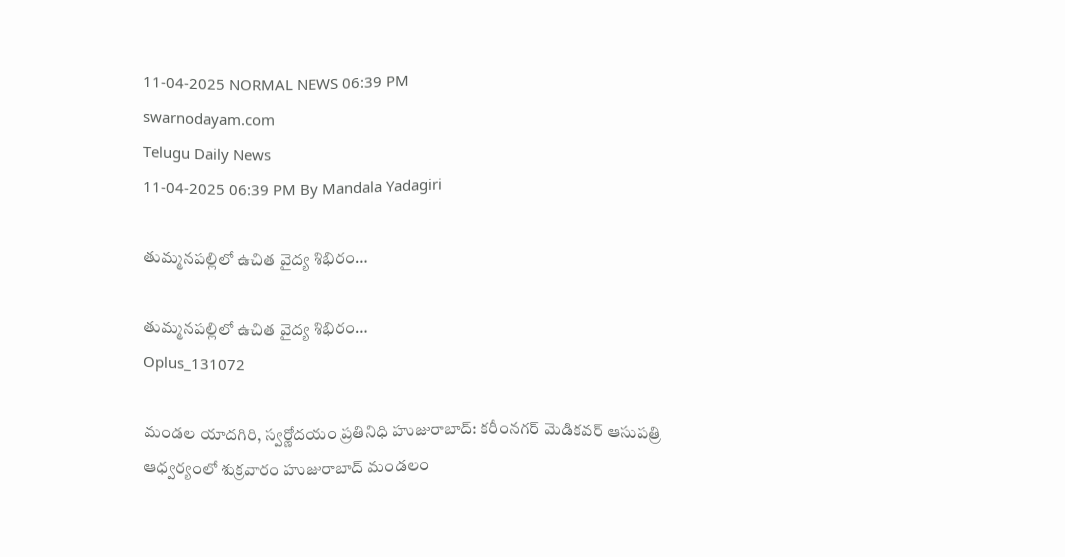11-04-2025 NORMAL NEWS 06:39 PM
swarnodayam.com
Telugu Daily News
11-04-2025 06:39 PM By Mandala Yadagiri

తుమ్మనపల్లిలో ఉచిత వైద్య శిభిరం…

తుమ్మనపల్లిలో ఉచిత వైద్య శిభిరం…
Oplus_131072

మండల యాదగిరి, స్వర్ణోదయం ప్రతినిధి హుజురాబాద్: క‌రీంన‌గ‌ర్ మెడిక‌వ‌ర్ ఆసుప‌త్రి ఆధ్వ‌ర్యంలో శుక్రవారం హుజురాబాద్ మండ‌లం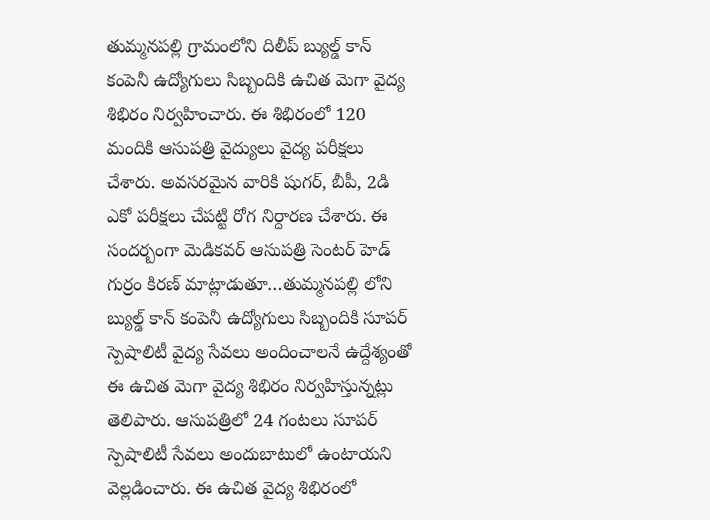తుమ్మనపల్లి గ్రామంలోని దిలీప్ బ్యుల్డ్ కాన్ కంపెనీ ఉద్యోగులు సిబ్బందికి ఉచిత మెగా వైద్య శిభిరం నిర్వ‌హించారు. ఈ శిభిరంలో 120 మందికి ఆసుప‌త్రి వైద్యులు వైద్య ప‌రీక్ష‌లు చేశారు. అవ‌స‌ర‌మైన వారికి షుగ‌ర్‌, బీపీ, 2డి ఎకో ప‌రీక్ష‌లు చేప‌ట్టి రోగ నిర్దార‌ణ చేశారు. ఈ సంద‌ర్బంగా మెడిక‌వ‌ర్ ఆసుప‌త్రి సెంట‌ర్ హెడ్ గుర్రం కిర‌ణ్ మాట్లాడుతూ…తుమ్మనపల్లి లోని బ్యుల్డ్ కాన్ కంపెనీ ఉద్యోగులు సిబ్బందికి సూప‌ర్ స్పెషాలిటీ వైద్య సేవ‌లు అందించాల‌నే ఉద్దేశ్యంతో ఈ ఉచిత మెగా వైద్య శిభిరం నిర్వ‌హిస్తున్న‌ట్లు తెలిపారు. ఆసుప‌త్రిలో 24 గంట‌లు సూప‌ర్ స్పెషాలిటీ సేవ‌లు అందుబాటులో ఉంటాయ‌ని వెల్ల‌డించారు. ఈ ఉచిత వైద్య శిభిరంలో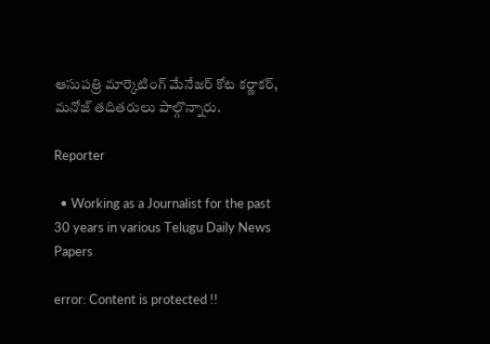ఆసుప‌త్రి మార్కెటింగ్ మేనేజ‌ర్ కోట క‌ర్ణాక‌ర్‌, మనోజ్ త‌దిత‌రులు పాల్గొన్నారు.

Reporter

  • Working as a Journalist for the past 30 years in various Telugu Daily News Papers

error: Content is protected !!